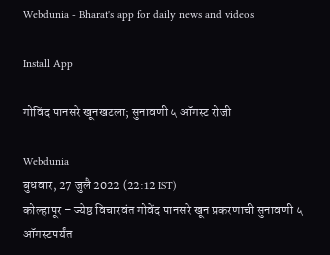Webdunia - Bharat's app for daily news and videos

Install App

गोविंद पानसरे खूनखटला; सुनावणी ५ ऑगस्ट रोजी

Webdunia
बुधवार, 27 जुलै 2022 (22:12 IST)
कोल्हापूर – ज्येष्ठ विचारवंत गोवेंद पानसरे खून प्रकरणाची सुनावणी ५ ऑगस्टपर्यंत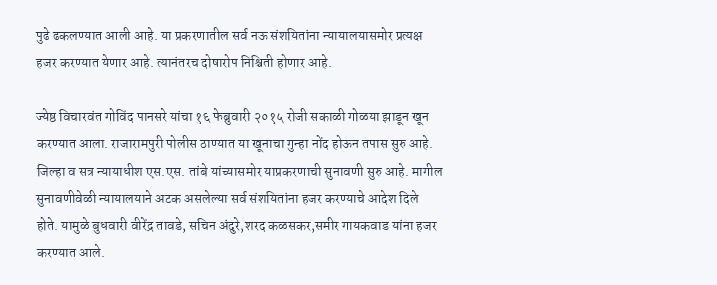पुढे ढकलण्यात आली आहे. या प्रकरणातील सर्व नऊ संशयितांना न्यायालयासमोर प्रत्यक्ष हजर करण्यात येणार आहे. त्यानंतरच दोषारोप निश्चिती होणार आहे.

ज्येष्ठ विचारवंत गोविंद पानसरे यांचा १६ फेब्रुवारी २०१५ रोजी सकाळी गोळया झाडून खून करण्यात आला. राजारामपुरी पोलीस ठाण्यात या खूनाचा गुन्हा नोंद होऊन तपास सुरु आहे. जिल्हा व सत्र न्यायाधीश एस.एस. तांबे यांच्यासमोर याप्रकरणाची सुनावणी सुरु आहे. मागील सुनावणीवेळी न्यायालयाने अटक असलेल्या सर्व संशयितांना हजर करण्याचे आदेश दिले होते. यामुळे बुधवारी वीरेंद्र तावडे, सचिन अंदुरे,शरद कळसकर,समीर गायकवाड यांना हजर करण्यात आले.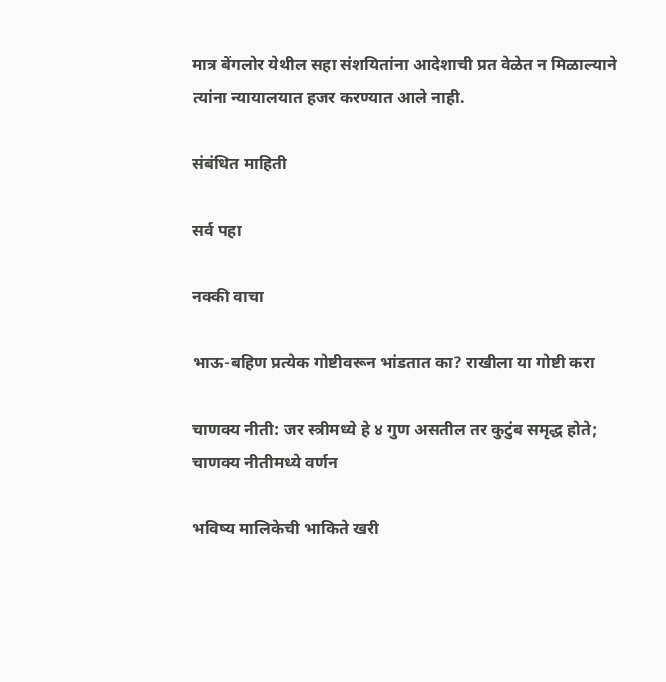मात्र बेंगलोर येथील सहा संशयितांना आदेशाची प्रत वेळेत न मिळाल्याने त्यांना न्यायालयात हजर करण्यात आले नाही.

संबंधित माहिती

सर्व पहा

नक्की वाचा

भाऊ-बहिण प्रत्येक गोष्टीवरून भांडतात का? राखीला या गोष्टी करा

चाणक्य नीती: जर स्त्रीमध्ये हे ४ गुण असतील तर कुटुंब समृद्ध होते; चाणक्य नीतीमध्ये वर्णन

भविष्य मालिकेची भाकिते खरी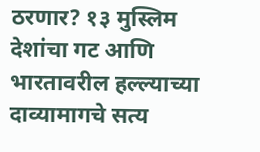ठरणार? १३ मुस्लिम देशांचा गट आणि भारतावरील हल्ल्याच्या दाव्यामागचे सत्य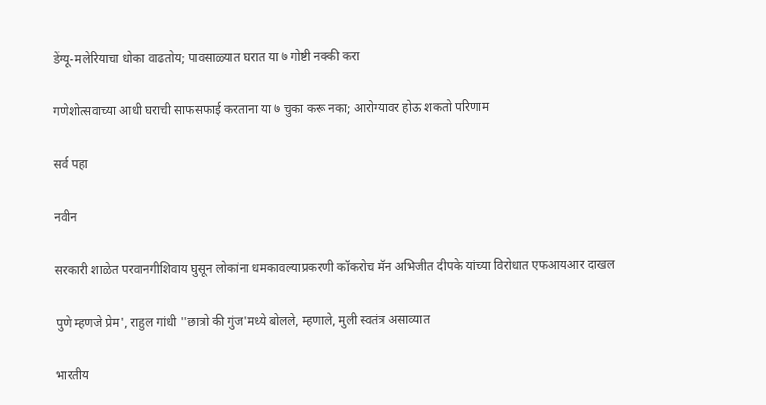डेंग्यू-मलेरियाचा धोका वाढतोय; पावसाळ्यात घरात या ७ गोष्टी नक्की करा

गणेशोत्सवाच्या आधी घराची साफसफाई करताना या ७ चुका करू नका; आरोग्यावर होऊ शकतो परिणाम

सर्व पहा

नवीन

सरकारी शाळेत परवानगीशिवाय घुसून लोकांना धमकावल्याप्रकरणी कॉकरोच मॅन अभिजीत दीपके यांच्या विरोधात एफआयआर दाखल

पुणे म्हणजे प्रेम', राहुल गांधी ''छात्रो की गुंज'मध्ये बोलले, म्हणाले, मुली स्वतंत्र असाव्यात

भारतीय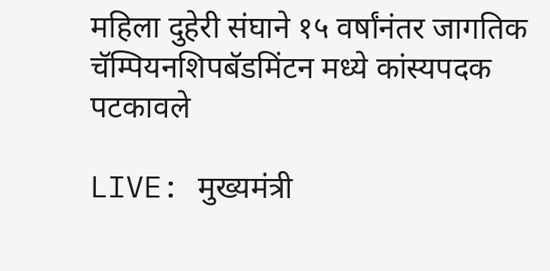महिला दुहेरी संघाने १५ वर्षांनंतर जागतिक चॅम्पियनशिपबॅडमिंटन मध्ये कांस्यपदक पटकावले

LIVE: मुख्यमंत्री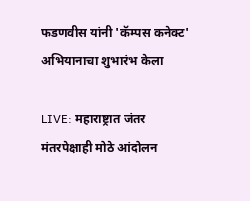फडणवीस यांनी 'कॅम्पस कनेक्ट' अभियानाचा शुभारंभ केला

LIVE: महाराष्ट्रात जंतर मंतरपेक्षाही मोठे आंदोलन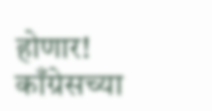होणार! काँग्रेसच्या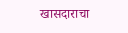खासदाराचा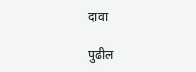दावा

पुढील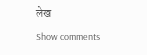लेख
Show comments